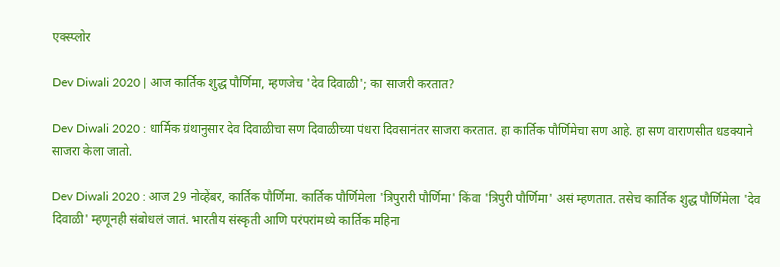एक्स्प्लोर

Dev Diwali 2020 | आज कार्तिक शुद्ध पौर्णिमा, म्हणजेच 'देव दिवाळी'; का साजरी करतात?

Dev Diwali 2020 : धार्मिक ग्रंथानुसार देव दिवाळीचा सण दिवाळीच्या पंधरा दिवसानंतर साजरा करतात. हा कार्तिक पौर्णिमेचा सण आहे. हा सण वाराणसीत धडक्याने साजरा केला जातो.

Dev Diwali 2020 : आज 29 नोव्हेंबर, कार्तिक पौर्णिमा. कार्तिक पौर्णिमेला 'त्रिपुरारी पौर्णिमा' किंवा 'त्रिपुरी पौर्णिमा' असं म्हणतात. तसेच कार्तिक शुद्ध पौर्णिमेला 'देव दिवाळी' म्हणूनही संबोधलं जातं. भारतीय संस्कृती आणि परंपरांमध्ये कार्तिक महिना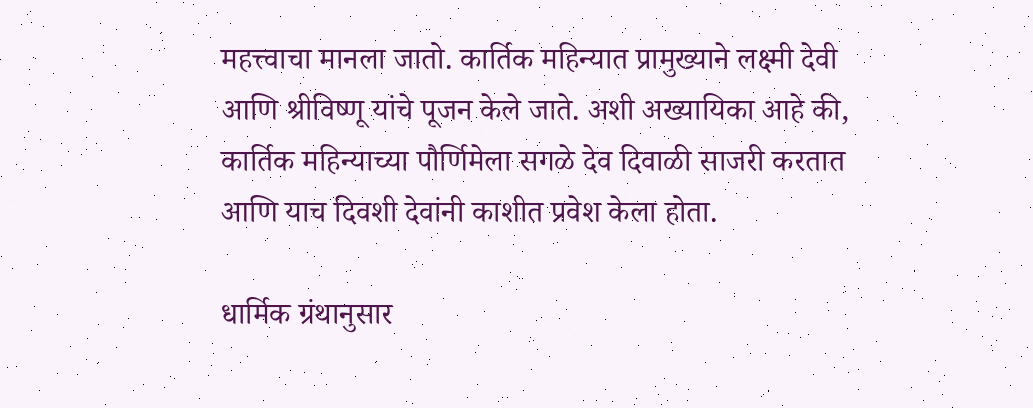महत्त्वाचा मानला जातो. कार्तिक महिन्यात प्रामुख्याने लक्ष्मी देवी आणि श्रीविष्णू यांचे पूजन केले जाते. अशी अख्यायिका आहे की, कार्तिक महिन्याच्या पौर्णिमेला सगळे देव दिवाळी साजरी करतात आणि याच दिवशी देवांनी काशीत प्रवेश केला होता.

धार्मिक ग्रंथानुसार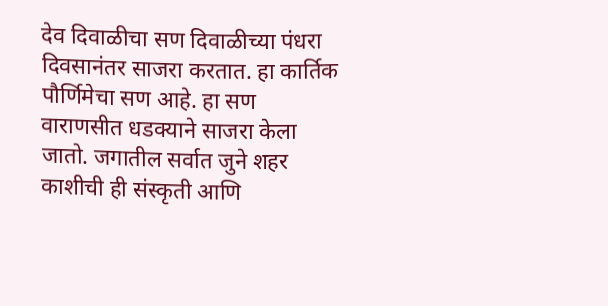देव दिवाळीचा सण दिवाळीच्या पंधरा दिवसानंतर साजरा करतात. हा कार्तिक पौर्णिमेचा सण आहे. हा सण वाराणसीत धडक्याने साजरा केला जातो. जगातील सर्वात जुने शहर काशीची ही संस्कृती आणि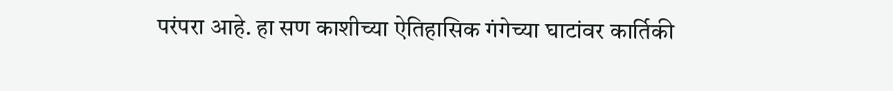परंपरा आहे. हा सण काशीच्या ऐतिहासिक गंगेच्या घाटांवर कार्तिकी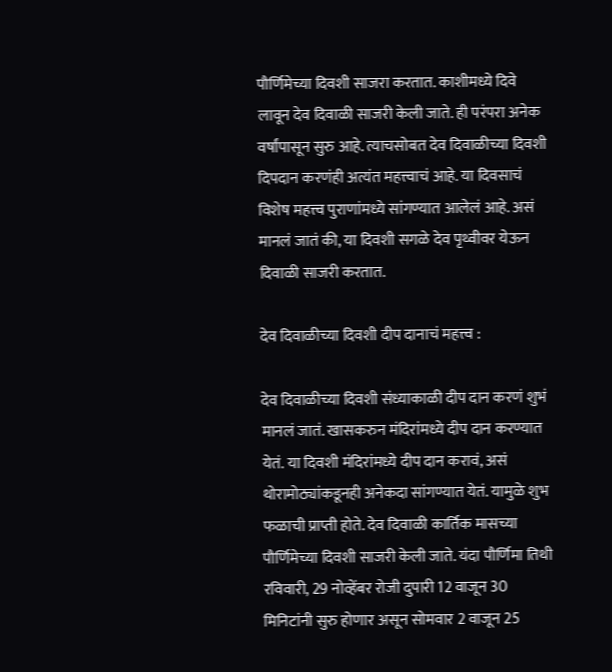पौर्णिमेच्या दिवशी साजरा करतात. काशीमध्ये दिवे लावून देव दिवाळी साजरी केली जाते. ही परंपरा अनेक वर्षांपासून सुरु आहे. त्याचसोबत देव दिवाळीच्या दिवशी दिपदान करणंही अत्यंत महत्त्वाचं आहे. या दिवसाचं विशेष महत्त्व पुराणांमध्ये सांगण्यात आलेलं आहे. असं मानलं जातं की, या दिवशी सगळे देव पृथ्वीवर येऊन दिवाळी साजरी करतात.

देव दिवाळीच्या दिवशी दीप दानाचं महत्त्व :

देव दिवाळीच्या दिवशी संध्याकाळी दीप दान करणं शुभं मानलं जातं. खासकरुन मंदिरांमध्ये दीप दान करण्यात येतं. या दिवशी मंदिरांमध्ये दीप दान करावं, असं थोरामोठ्यांकडूनही अनेकदा सांगण्यात येतं. यामुळे शुभ फळाची प्राप्ती होते. देव दिवाळी कार्तिक मासच्या पौर्णिमेच्या दिवशी साजरी केली जाते. यंदा पौर्णिमा तिथी रविवारी, 29 नोव्हेंबर रोजी दुपारी 12 वाजून 30 मिनिटांनी सुरु होणार असून सोमवार 2 वाजून 25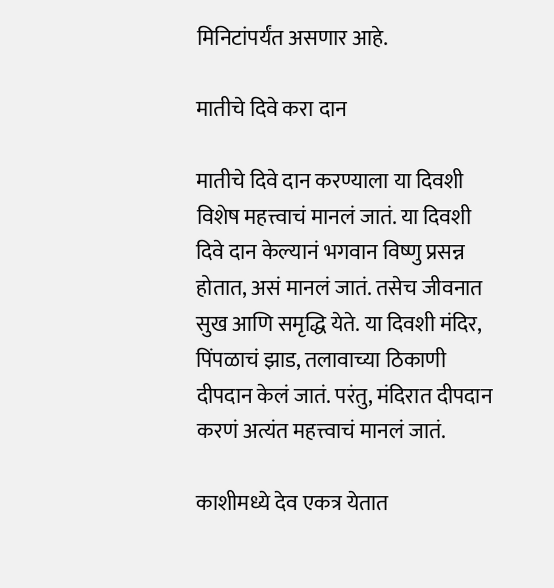मिनिटांपर्यंत असणार आहे.

मातीचे दिवे करा दान

मातीचे दिवे दान करण्याला या दिवशी विशेष महत्त्वाचं मानलं जातं. या दिवशी दिवे दान केल्यानं भगवान विष्णु प्रसन्न होतात, असं मानलं जातं. तसेच जीवनात सुख आणि समृद्धि येते. या दिवशी मंदिर, पिंपळाचं झाड, तलावाच्या ठिकाणी दीपदान केलं जातं. परंतु, मंदिरात दीपदान करणं अत्यंत महत्त्वाचं मानलं जातं.

काशीमध्ये देव एकत्र येतात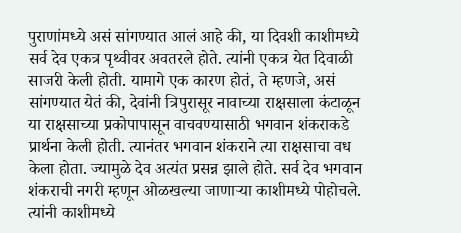पुराणांमध्ये असं सांगण्यात आलं आहे की, या दिवशी काशीमध्ये सर्व देव एकत्र पृथ्वीवर अवतरले होते. त्यांनी एकत्र येत दिवाळी साजरी केली होती. यामागे एक कारण होतं, ते म्हणजे, असं सांगण्यात येतं की, देवांनी त्रिपुरासूर नावाच्या राक्षसाला कंटाळून या राक्षसाच्या प्रकोपापासून वाचवण्यासाठी भगवान शंकराकडे प्रार्थना केली होती. त्यानंतर भगवान शंकराने त्या राक्षसाचा वध केला होता. ज्यामुळे देव अत्यंत प्रसन्न झाले होते. सर्व देव भगवान शंकराची नगरी म्हणून ओळखल्या जाणाऱ्या काशीमध्ये पोहोचले. त्यांनी काशीमध्ये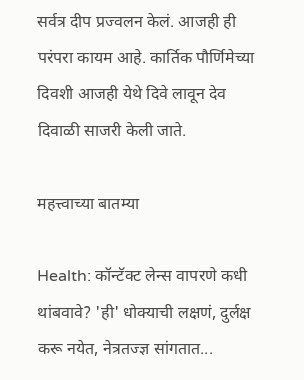सर्वत्र दीप प्रज्वलन केलं. आजही ही परंपरा कायम आहे. कार्तिक पौर्णिमेच्या दिवशी आजही येथे दिवे लावून देव दिवाळी साजरी केली जाते.

महत्त्वाच्या बातम्या

Health: कॉन्टॅक्ट लेन्स वापरणे कधी थांबवावे? 'ही' धोक्याची लक्षणं, दुर्लक्ष करू नयेत, नेत्रतज्ज्ञ सांगतात...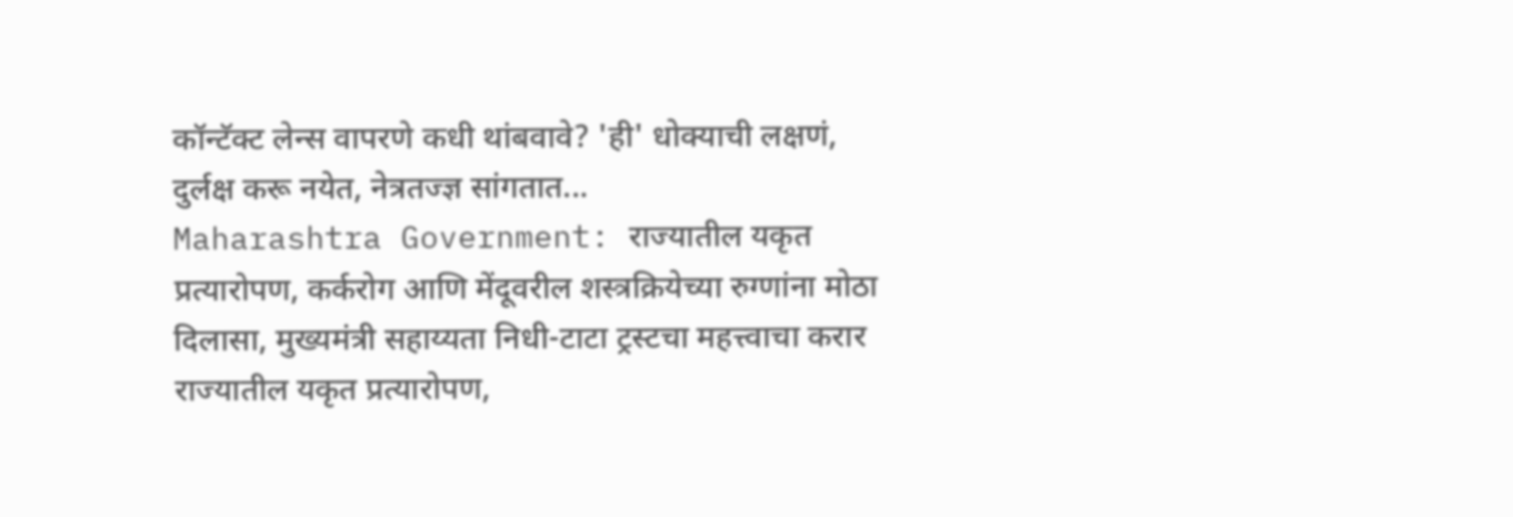कॉन्टॅक्ट लेन्स वापरणे कधी थांबवावे? 'ही' धोक्याची लक्षणं, दुर्लक्ष करू नयेत, नेत्रतज्ज्ञ सांगतात...
Maharashtra Government: राज्यातील यकृत प्रत्यारोपण, कर्करोग आणि मेंदूवरील शस्त्रक्रियेच्या रुग्णांना मोठा दिलासा, मुख्यमंत्री सहाय्यता निधी-टाटा ट्रस्टचा महत्त्वाचा करार
राज्यातील यकृत प्रत्यारोपण,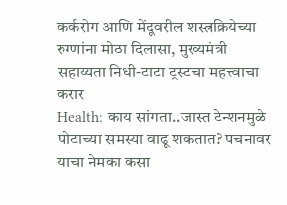कर्करोग आणि मेंदूवरील शस्त्रक्रियेच्या रुग्णांना मोठा दिलासा, मुख्यमंत्री सहाय्यता निधी-टाटा ट्रस्टचा महत्त्वाचा करार
Health: काय सांगता..जास्त टेन्शनमुळे पोटाच्या समस्या वाढू शकतात? पचनावर याचा नेमका कसा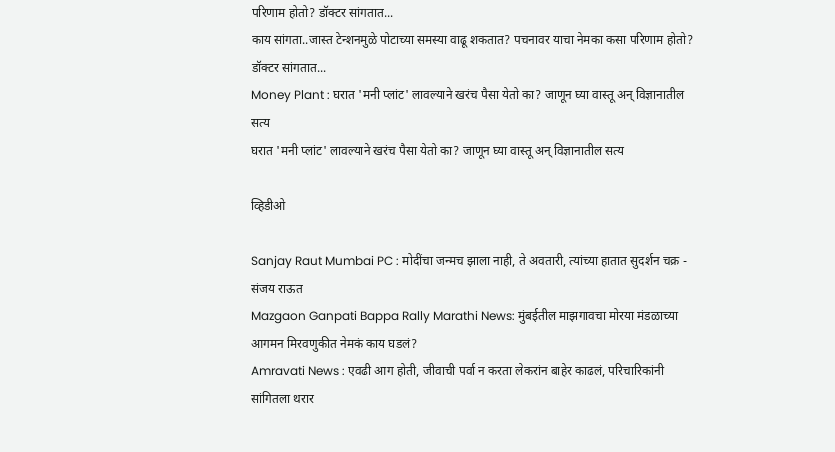परिणाम होतो? डॉक्टर सांगतात...
काय सांगता..जास्त टेन्शनमुळे पोटाच्या समस्या वाढू शकतात? पचनावर याचा नेमका कसा परिणाम होतो? डॉक्टर सांगतात...
Money Plant : घरात 'मनी प्लांट' लावल्याने खरंच पैसा येतो का? जाणून घ्या वास्तू अन् विज्ञानातील सत्य
घरात 'मनी प्लांट' लावल्याने खरंच पैसा येतो का? जाणून घ्या वास्तू अन् विज्ञानातील सत्य

व्हिडीओ

Sanjay Raut Mumbai PC : मोदींचा जन्मच झाला नाही, ते अवतारी, त्यांच्या हातात सुदर्शन चक्र - संजय राऊत
Mazgaon Ganpati Bappa Rally Marathi News: मुंबईतील माझगावचा मोरया मंडळाच्या आगमन मिरवणुकीत नेमकं काय घडलं?
Amravati News : एवढी आग होती, जीवाची पर्वा न करता लेकरांन बाहेर काढलं, परिचारिकांनी सांगितला थरार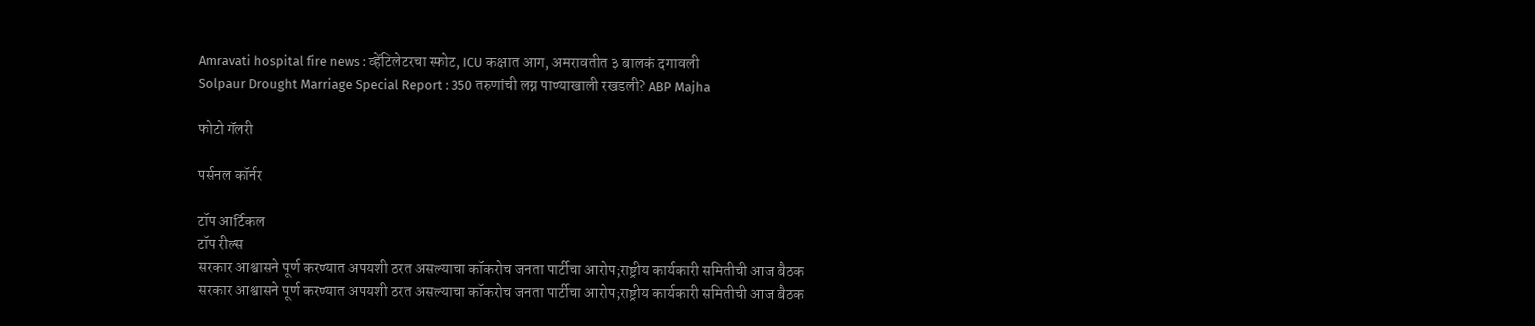Amravati hospital fire news : व्हेंटिलेटरचा स्फोट, ICU कक्षात आग, अमरावतीत ३ बालकं दगावली
Solpaur Drought Marriage Special Report : 350 तरुणांची लग्न पाण्याखाली रखडली? ABP Majha

फोटो गॅलरी

पर्सनल कॉर्नर

टॉप आर्टिकल
टॉप रील्स
सरकार आश्वासने पूर्ण करण्यात अपयशी ठरत असल्याचा कॉकरोच जनता पार्टीचा आरोप;राष्ट्रीय कार्यकारी समितीची आज बैठक
सरकार आश्वासने पूर्ण करण्यात अपयशी ठरत असल्याचा कॉकरोच जनता पार्टीचा आरोप;राष्ट्रीय कार्यकारी समितीची आज बैठक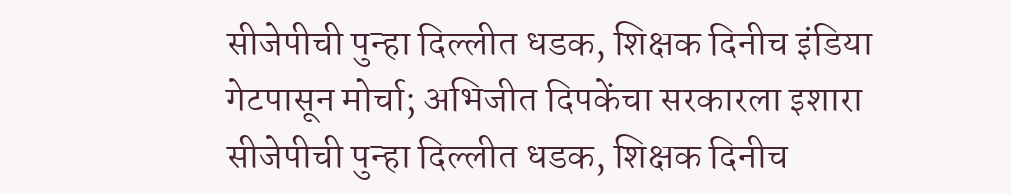सीजेपीची पुन्हा दिल्लीत धडक, शिक्षक दिनीच इंडिया गेटपासून मोर्चा; अभिजीत दिपकेंचा सरकारला इशारा
सीजेपीची पुन्हा दिल्लीत धडक, शिक्षक दिनीच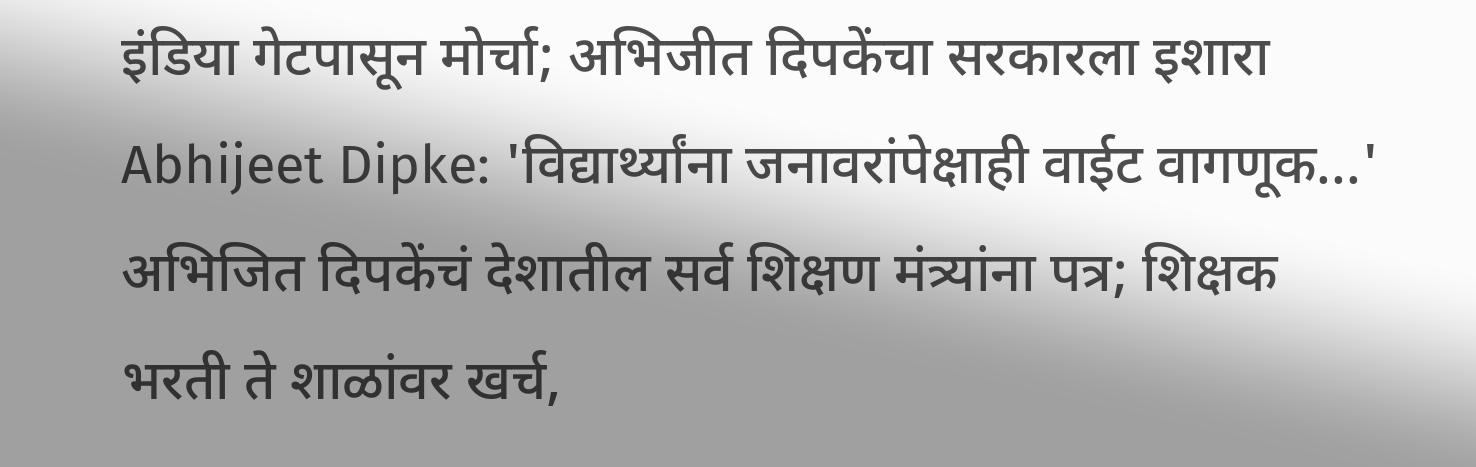इंडिया गेटपासून मोर्चा; अभिजीत दिपकेंचा सरकारला इशारा
Abhijeet Dipke: 'विद्यार्थ्यांना जनावरांपेक्षाही वाईट वागणूक...' अभिजित दिपकेंचं देशातील सर्व शिक्षण मंत्र्यांना पत्र; शिक्षक भरती ते शाळांवर खर्च,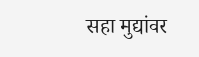सहा मुद्यांवर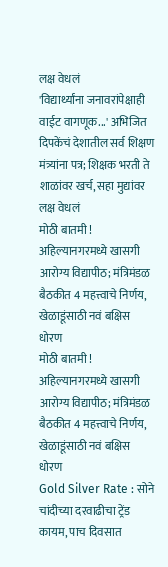लक्ष वेधलं
'विद्यार्थ्यांना जनावरांपेक्षाही वाईट वागणूक...' अभिजित दिपकेंचं देशातील सर्व शिक्षण मंत्र्यांना पत्र; शिक्षक भरती ते शाळांवर खर्च, सहा मुद्यांवर लक्ष वेधलं
मोठी बातमी ! अहिल्यानगरमध्ये खासगी आरोग्य विद्यापीठ; मंत्रिमंडळ बैठकीत 4 महत्त्वाचे निर्णय, खेळाडूंसाठी नवं बक्षिस धोरण
मोठी बातमी ! अहिल्यानगरमध्ये खासगी आरोग्य विद्यापीठ; मंत्रिमंडळ बैठकीत 4 महत्त्वाचे निर्णय, खेळाडूंसाठी नवं बक्षिस धोरण
Gold Silver Rate : सोने चांदीच्या दरवाढीचा ट्रेंड कायम, पाच दिवसात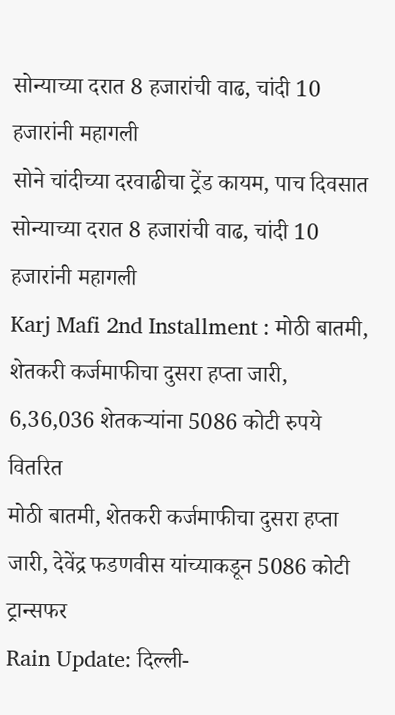सोन्याच्या दरात 8 हजारांची वाढ, चांदी 10 हजारांनी महागली
सोने चांदीच्या दरवाढीचा ट्रेंड कायम, पाच दिवसात सोन्याच्या दरात 8 हजारांची वाढ, चांदी 10 हजारांनी महागली
Karj Mafi 2nd Installment : मोठी बातमी, शेतकरी कर्जमाफीचा दुसरा हप्ता जारी, 6,36,036 शेतकऱ्यांना 5086 कोटी रुपये वितरित
मोठी बातमी, शेतकरी कर्जमाफीचा दुसरा हप्ता जारी, देवेंद्र फडणवीस यांच्याकडून 5086 कोटी ट्रान्सफर
Rain Update: दिल्ली-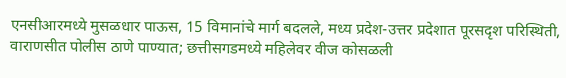एनसीआरमध्ये मुसळधार पाऊस, 15 विमानांचे मार्ग बदलले, मध्य प्रदेश-उत्तर प्रदेशात पूरसदृश परिस्थिती, वाराणसीत पोलीस ठाणे पाण्यात; छत्तीसगडमध्ये महिलेवर वीज कोसळली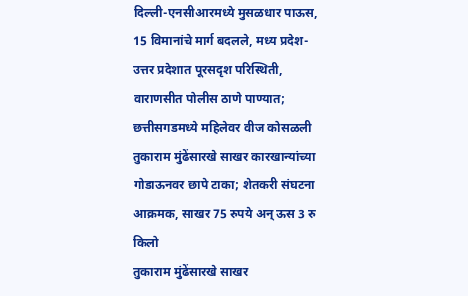दिल्ली-एनसीआरमध्ये मुसळधार पाऊस, 15 विमानांचे मार्ग बदलले, मध्य प्रदेश-उत्तर प्रदेशात पूरसदृश परिस्थिती, वाराणसीत पोलीस ठाणे पाण्यात; छत्तीसगडमध्ये महिलेवर वीज कोसळली
तुकाराम मुंढेंसारखे साखर कारखान्यांच्या गोडाऊनवर छापे टाका; शेतकरी संघटना आक्रमक, साखर 75 रुपये अन् ऊस 3 रु किलो
तुकाराम मुंढेंसारखे साखर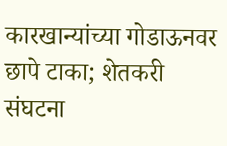कारखान्यांच्या गोडाऊनवर छापे टाका; शेतकरी संघटना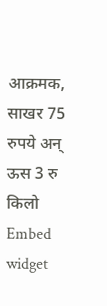आक्रमक, साखर 75 रुपये अन् ऊस 3 रु किलो
Embed widget